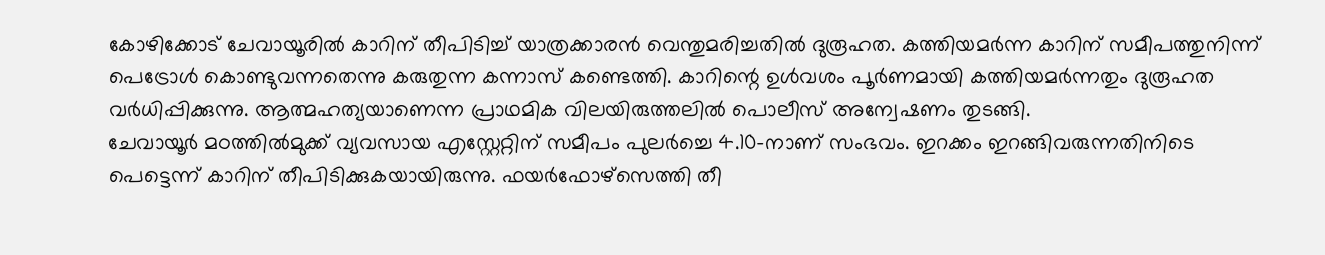കോഴിക്കോട് ചേവായൂരിൽ കാറിന് തീപിടിച്ച് യാത്രക്കാരൻ വെന്തുമരിച്ചതിൽ ദുരൂഹത. കത്തിയമർന്ന കാറിന് സമീപത്തുനിന്ന് പെട്രോൾ കൊണ്ടുവന്നതെന്നു കരുതുന്ന കന്നാസ് കണ്ടെത്തി. കാറിന്റെ ഉൾവശം പൂർണമായി കത്തിയമർന്നതും ദുരൂഹത വർധിപ്പിക്കുന്നു. ആത്മഹത്യയാണെന്ന പ്രാഥമിക വിലയിരുത്തലിൽ പൊലീസ് അന്വേഷണം തുടങ്ങി.
ചേവായൂർ മഠത്തിൽമുക്ക് വ്യവസായ എസ്റ്റേറ്റിന് സമീപം പുലർച്ചെ 4.10-നാണ് സംഭവം. ഇറക്കം ഇറങ്ങിവരുന്നതിനിടെ പെട്ടെന്ന് കാറിന് തീപിടിക്കുകയായിരുന്നു. ഫയർഫോഴ്സെത്തി തീ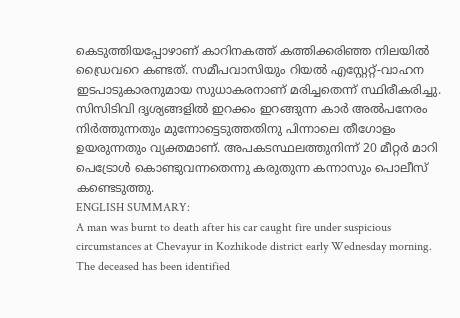കെടുത്തിയപ്പോഴാണ് കാറിനകത്ത് കത്തിക്കരിഞ്ഞ നിലയിൽ ഡ്രൈവറെ കണ്ടത്. സമീപവാസിയും റിയൽ എസ്റ്റേറ്റ്-വാഹന ഇടപാടുകാരനുമായ സുധാകരനാണ് മരിച്ചതെന്ന് സ്ഥിരീകരിച്ചു.
സിസിടിവി ദൃശ്യങ്ങളിൽ ഇറക്കം ഇറങ്ങുന്ന കാർ അൽപനേരം നിർത്തുന്നതും മുന്നോട്ടെടുത്തതിനു പിന്നാലെ തീഗോളം ഉയരുന്നതും വ്യക്തമാണ്. അപകടസ്ഥലത്തുനിന്ന് 20 മീറ്റർ മാറി പെട്രോൾ കൊണ്ടുവന്നതെന്നു കരുതുന്ന കന്നാസും പൊലീസ് കണ്ടെടുത്തു.
ENGLISH SUMMARY:
A man was burnt to death after his car caught fire under suspicious circumstances at Chevayur in Kozhikode district early Wednesday morning. The deceased has been identified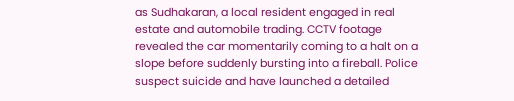as Sudhakaran, a local resident engaged in real estate and automobile trading. CCTV footage revealed the car momentarily coming to a halt on a slope before suddenly bursting into a fireball. Police suspect suicide and have launched a detailed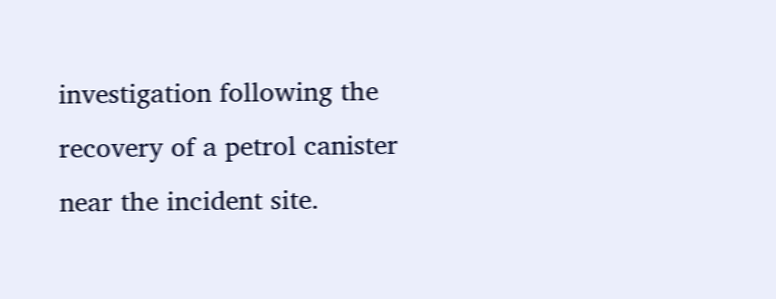investigation following the recovery of a petrol canister near the incident site.